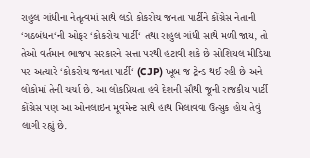રાહુલ ગાંધીના નેતૃત્વમાં સાથે લડો કોકરોચ જનતા પાર્ટીને કોંગ્રેસ નેતાની ‘ગઠબંધન‘ની ઓફર ‘કોકરોચ પાર્ટી‘ તથા રાહુલ ગાંધી સાથે મળી જાય, તો તેઓ વર્તમાન ભાજપ સરકારને સત્તા પરથી હટાવી શકે છે સોશિયલ મીડિયા પર અત્યારે ‘કોકરોચ જનતા પાર્ટી‘ (CJP) ખૂબ જ ટ્રેન્ડ થઈ રહી છે અને લોકોમાં તેની ચર્ચા છે. આ લોકપ્રિયતા હવે દેશની સૌથી જૂની રાજકીય પાર્ટી કોંગ્રેસ પણ આ ઓનલાઇન મૂવમેન્ટ સાથે હાથ મિલાવવા ઉત્સુક હોય તેવું લાગી રહ્યું છે.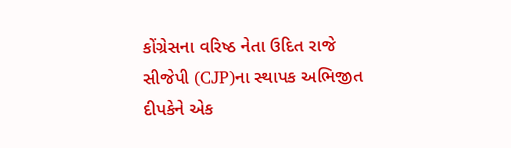કોંગ્રેસના વરિષ્ઠ નેતા ઉદિત રાજે સીજેપી (CJP)ના સ્થાપક અભિજીત દીપકેને એક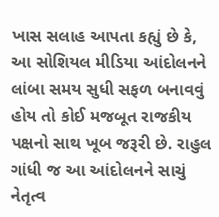ખાસ સલાહ આપતા કહ્યું છે કે, આ સોશિયલ મીડિયા આંદોલનને લાંબા સમય સુધી સફળ બનાવવું હોય તો કોઈ મજબૂત રાજકીય પક્ષનો સાથ ખૂબ જરૂરી છે. રાહુલ ગાંધી જ આ આંદોલનને સાચું નેતૃત્વ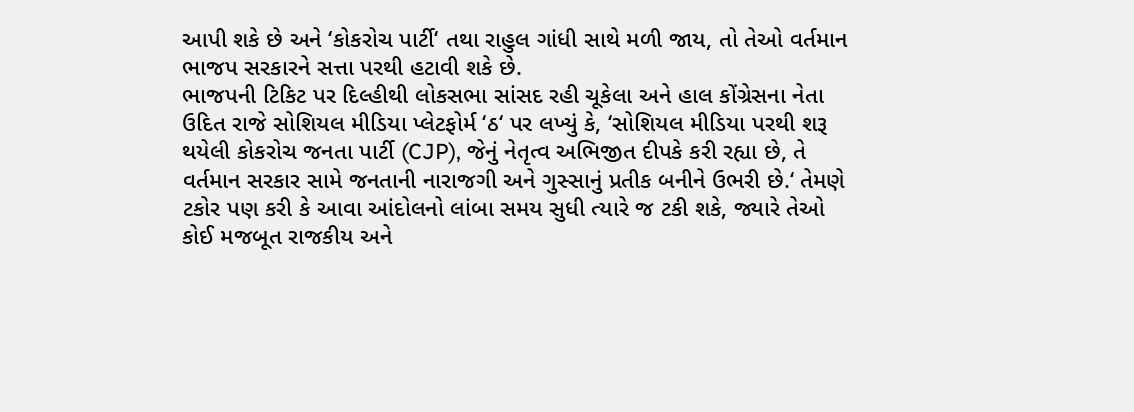આપી શકે છે અને ‘કોકરોચ પાર્ટી‘ તથા રાહુલ ગાંધી સાથે મળી જાય, તો તેઓ વર્તમાન ભાજપ સરકારને સત્તા પરથી હટાવી શકે છે.
ભાજપની ટિકિટ પર દિલ્હીથી લોકસભા સાંસદ રહી ચૂકેલા અને હાલ કોંગ્રેસના નેતા ઉદિત રાજે સોશિયલ મીડિયા પ્લેટફોર્મ ‘ઠ‘ પર લખ્યું કે, ‘સોશિયલ મીડિયા પરથી શરૂ થયેલી કોકરોચ જનતા પાર્ટી (CJP), જેનું નેતૃત્વ અભિજીત દીપકે કરી રહ્યા છે, તે વર્તમાન સરકાર સામે જનતાની નારાજગી અને ગુસ્સાનું પ્રતીક બનીને ઉભરી છે.‘ તેમણે ટકોર પણ કરી કે આવા આંદોલનો લાંબા સમય સુધી ત્યારે જ ટકી શકે, જ્યારે તેઓ કોઈ મજબૂત રાજકીય અને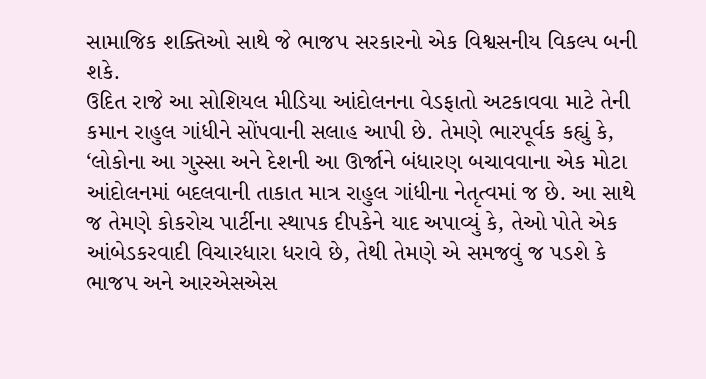સામાજિક શક્તિઓ સાથે જે ભાજપ સરકારનો એક વિશ્વસનીય વિકલ્પ બની શકે.
ઉદિત રાજે આ સોશિયલ મીડિયા આંદોલનના વેડફાતો અટકાવવા માટે તેની કમાન રાહુલ ગાંધીને સોંપવાની સલાહ આપી છે. તેમણે ભારપૂર્વક કહ્યું કે, ‘લોકોના આ ગુસ્સા અને દેશની આ ઊર્જાને બંધારણ બચાવવાના એક મોટા આંદોલનમાં બદલવાની તાકાત માત્ર રાહુલ ગાંધીના નેતૃત્વમાં જ છે. આ સાથે જ તેમણે કોકરોચ પાર્ટીના સ્થાપક દીપકેને યાદ અપાવ્યું કે, તેઓ પોતે એક આંબેડકરવાદી વિચારધારા ધરાવે છે, તેથી તેમણે એ સમજવું જ પડશે કે ભાજપ અને આરએસએસ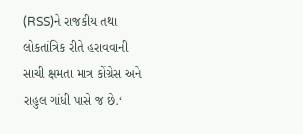(RSS)ને રાજકીય તથા લોકતાંત્રિક રીતે હરાવવાની સાચી ક્ષમતા માત્ર કોંગ્રેસ અને રાહુલ ગાંધી પાસે જ છે.‘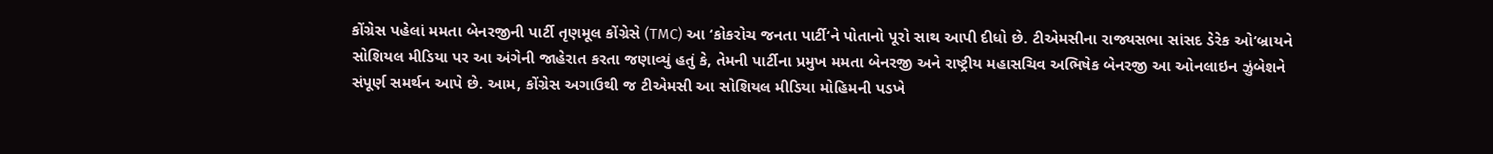કોંગ્રેસ પહેલાં મમતા બેનરજીની પાર્ટી તૃણમૂલ કોંગ્રેસે (TMC) આ ‘કોકરોચ જનતા પાર્ટી‘ને પોતાનો પૂરો સાથ આપી દીધો છે. ટીએમસીના રાજ્યસભા સાંસદ ડેરેક ઓ‘બ્રાયને સોશિયલ મીડિયા પર આ અંગેની જાહેરાત કરતા જણાવ્યું હતું કે, તેમની પાર્ટીના પ્રમુખ મમતા બેનરજી અને રાષ્ટ્રીય મહાસચિવ અભિષેક બેનરજી આ ઓનલાઇન ઝુંબેશને સંપૂર્ણ સમર્થન આપે છે. આમ, કોંગ્રેસ અગાઉથી જ ટીએમસી આ સોશિયલ મીડિયા મોહિમની પડખે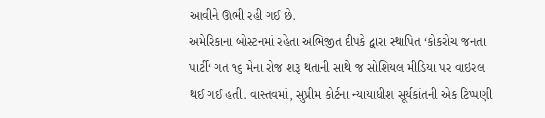આવીને ઊભી રહી ગઈ છે.
અમેરિકાના બોસ્ટનમાં રહેતા અભિજીત દીપકે દ્વારા સ્થાપિત ‘કોકરોચ જનતા પાર્ટી‘ ગત ૧૬ મેના રોજ શરૂ થતાની સાથે જ સોશિયલ મીડિયા પર વાઇરલ થઈ ગઈ હતી. વાસ્તવમાં, સુપ્રીમ કોર્ટના ન્યાયાધીશ સૂર્યકાંતની એક ટિપ્પણી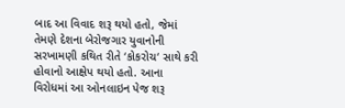બાદ આ વિવાદ શરૂ થયો હતો, જેમાં તેમણે દેશના બેરોજગાર યુવાનોની સરખામણી કથિત રીતે ‘કોકરોચ‘ સાથે કરી હોવાનો આક્ષેપ થયો હતો. આના વિરોધમાં આ ઓનલાઇન પેજ શરૂ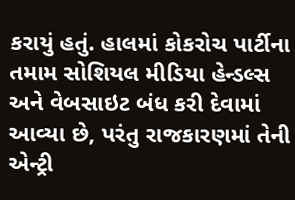કરાયું હતું. હાલમાં કોકરોચ પાર્ટીના તમામ સોશિયલ મીડિયા હેન્ડલ્સ અને વેબસાઇટ બંધ કરી દેવામાં આવ્યા છે, પરંતુ રાજકારણમાં તેની એન્ટ્રી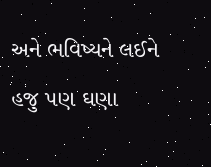અને ભવિષ્યને લઈને હજુ પણ ઘણા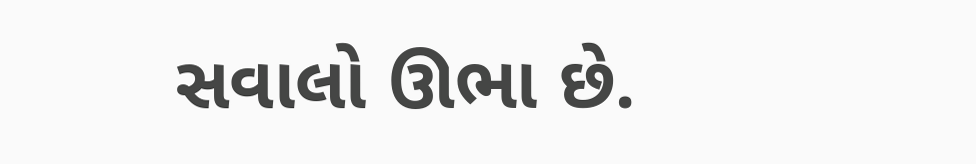સવાલો ઊભા છે.